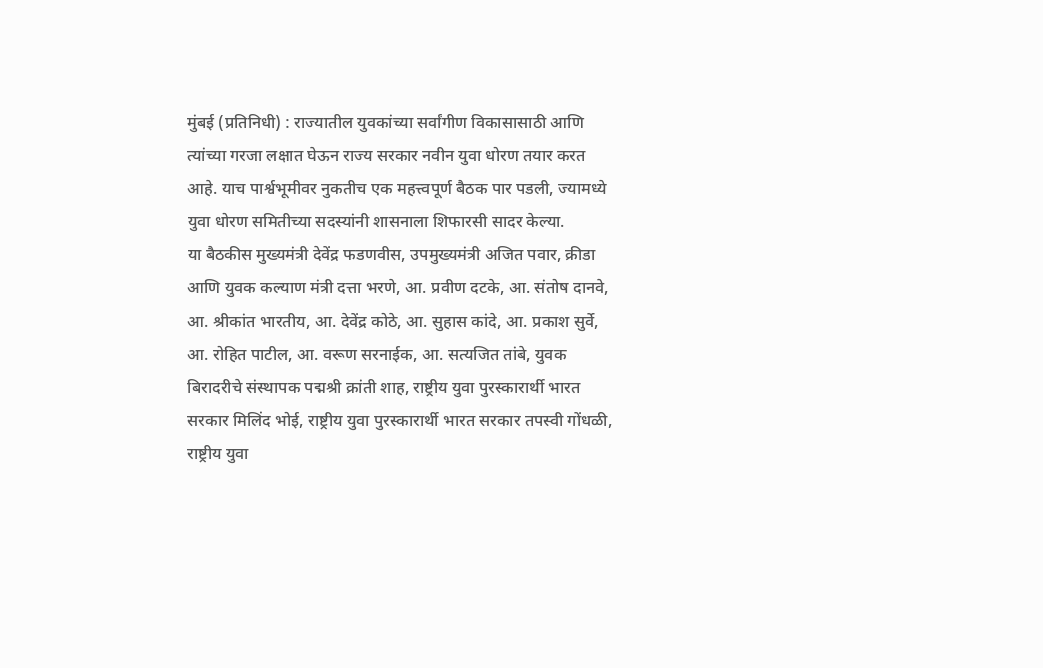मुंबई (प्रतिनिधी) : राज्यातील युवकांच्या सर्वांगीण विकासासाठी आणि त्यांच्या गरजा लक्षात घेऊन राज्य सरकार नवीन युवा धोरण तयार करत आहे. याच पार्श्वभूमीवर नुकतीच एक महत्त्वपूर्ण बैठक पार पडली, ज्यामध्ये युवा धोरण समितीच्या सदस्यांनी शासनाला शिफारसी सादर केल्या.
या बैठकीस मुख्यमंत्री देवेंद्र फडणवीस, उपमुख्यमंत्री अजित पवार, क्रीडा आणि युवक कल्याण मंत्री दत्ता भरणे, आ. प्रवीण दटके, आ. संतोष दानवे, आ. श्रीकांत भारतीय, आ. देवेंद्र कोठे, आ. सुहास कांदे, आ. प्रकाश सुर्वे, आ. रोहित पाटील, आ. वरूण सरनाईक, आ. सत्यजित तांबे, युवक बिरादरीचे संस्थापक पद्मश्री क्रांती शाह, राष्ट्रीय युवा पुरस्कारार्थी भारत सरकार मिलिंद भोई, राष्ट्रीय युवा पुरस्कारार्थी भारत सरकार तपस्वी गोंधळी, राष्ट्रीय युवा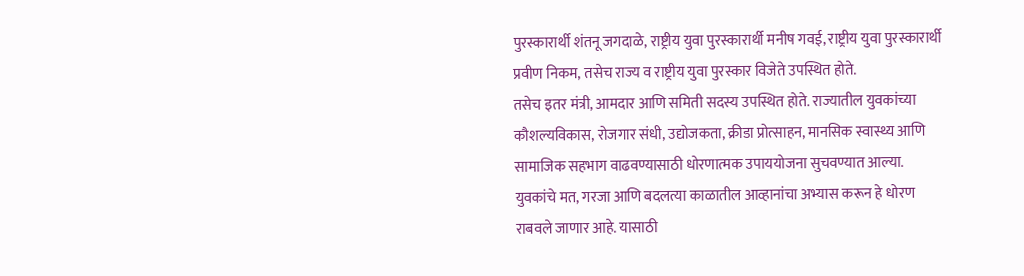पुरस्कारार्थी शंतनू जगदाळे, राष्ट्रीय युवा पुरस्कारार्थी मनीष गवई, राष्ट्रीय युवा पुरस्कारार्थी प्रवीण निकम, तसेच राज्य व राष्ट्रीय युवा पुरस्कार विजेते उपस्थित होते.
तसेच इतर मंत्री, आमदार आणि समिती सदस्य उपस्थित होते. राज्यातील युवकांच्या कौशल्यविकास, रोजगार संधी, उद्योजकता, क्रीडा प्रोत्साहन, मानसिक स्वास्थ्य आणि सामाजिक सहभाग वाढवण्यासाठी धोरणात्मक उपाययोजना सुचवण्यात आल्या.
युवकांचे मत, गरजा आणि बदलत्या काळातील आव्हानांचा अभ्यास करून हे धोरण राबवले जाणार आहे. यासाठी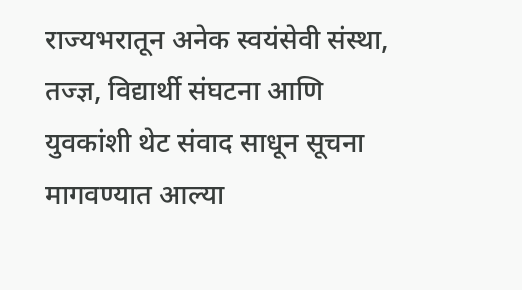राज्यभरातून अनेक स्वयंसेवी संस्था, तज्ज्ञ, विद्यार्थी संघटना आणि युवकांशी थेट संवाद साधून सूचना मागवण्यात आल्या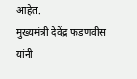आहेत.
मुख्यमंत्री देवेंद्र फडणवीस यांनी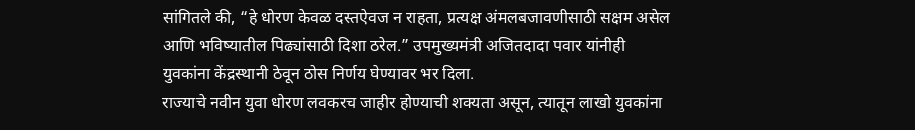सांगितले की, “हे धोरण केवळ दस्तऐवज न राहता, प्रत्यक्ष अंमलबजावणीसाठी सक्षम असेल आणि भविष्यातील पिढ्यांसाठी दिशा ठरेल.” उपमुख्यमंत्री अजितदादा पवार यांनीही युवकांना केंद्रस्थानी ठेवून ठोस निर्णय घेण्यावर भर दिला.
राज्याचे नवीन युवा धोरण लवकरच जाहीर होण्याची शक्यता असून, त्यातून लाखो युवकांना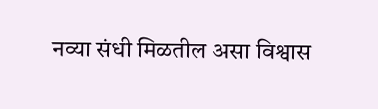नव्या संधी मिळतील असा विश्वास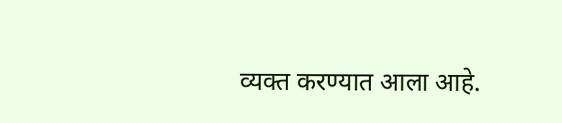व्यक्त करण्यात आला आहे.